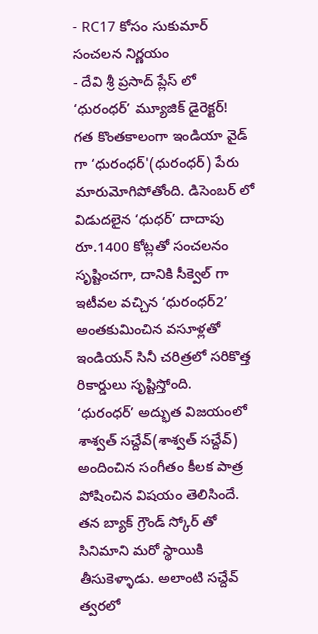- RC17 కోసం సుకుమార్ సంచలన నిర్ణయం
- దేవి శ్రీ ప్రసాద్ ప్లేస్ లో ‘ధురంధర్’ మ్యూజిక్ డైరెక్టర్!
గత కొంతకాలంగా ఇండియా వైడ్ గా ‘ధురంధర్'(ధురంధర్) పేరు మారుమోగిపోతోంది. డిసెంబర్ లో విడుదలైన ‘ధుధర్’ దాదాపు రూ.1400 కోట్లతో సంచలనం సృష్టించగా, దానికి సీక్వెల్ గా ఇటీవల వచ్చిన ‘ధురంధర్2’ అంతకుమించిన వసూళ్లతో ఇండియన్ సినీ చరిత్రలో సరికొత్త రికార్డులు సృష్టిస్తోంది.
‘ధురంధర్’ అద్భుత విజయంలో శాశ్వత్ సచ్దేవ్(శాశ్వత్ సచ్దేవ్) అందించిన సంగీతం కీలక పాత్ర పోషించిన విషయం తెలిసిందే. తన బ్యాక్ గ్రౌండ్ స్కోర్ తో సినిమాని మరో స్థాయికి తీసుకెళ్ళాడు. అలాంటి సచ్దేవ్ త్వరలో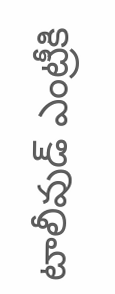టాలీవుడ్ ఎంట్రీకి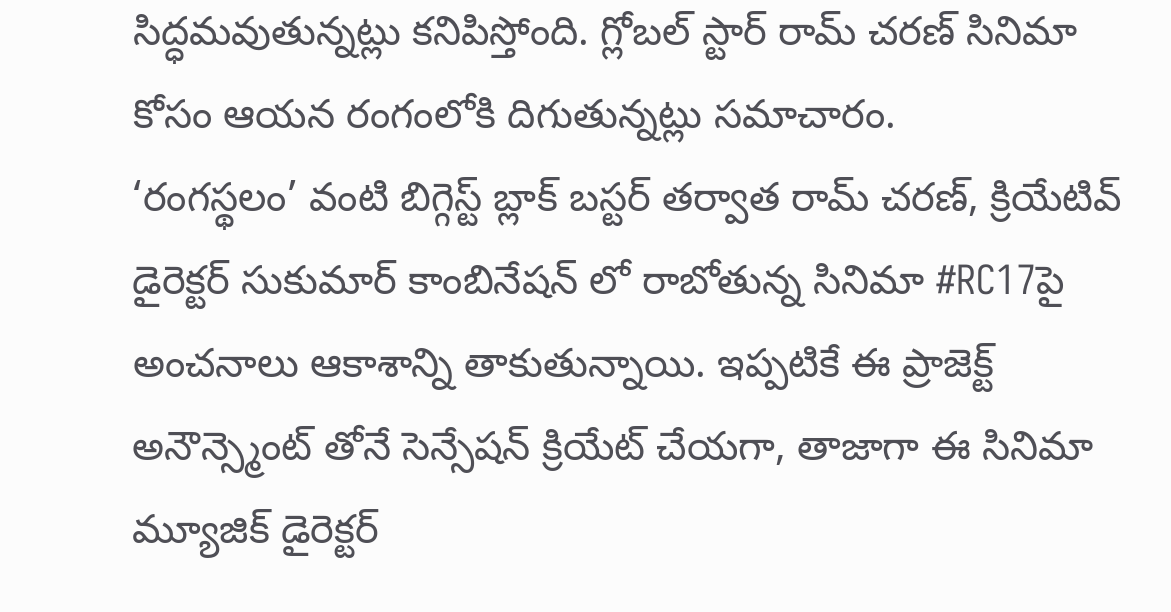సిద్ధమవుతున్నట్లు కనిపిస్తోంది. గ్లోబల్ స్టార్ రామ్ చరణ్ సినిమా కోసం ఆయన రంగంలోకి దిగుతున్నట్లు సమాచారం.
‘రంగస్థలం’ వంటి బిగ్గెస్ట్ బ్లాక్ బస్టర్ తర్వాత రామ్ చరణ్, క్రియేటివ్ డైరెక్టర్ సుకుమార్ కాంబినేషన్ లో రాబోతున్న సినిమా #RC17పై అంచనాలు ఆకాశాన్ని తాకుతున్నాయి. ఇప్పటికే ఈ ప్రాజెక్ట్ అనౌన్స్మెంట్ తోనే సెన్సేషన్ క్రియేట్ చేయగా, తాజాగా ఈ సినిమా మ్యూజిక్ డైరెక్టర్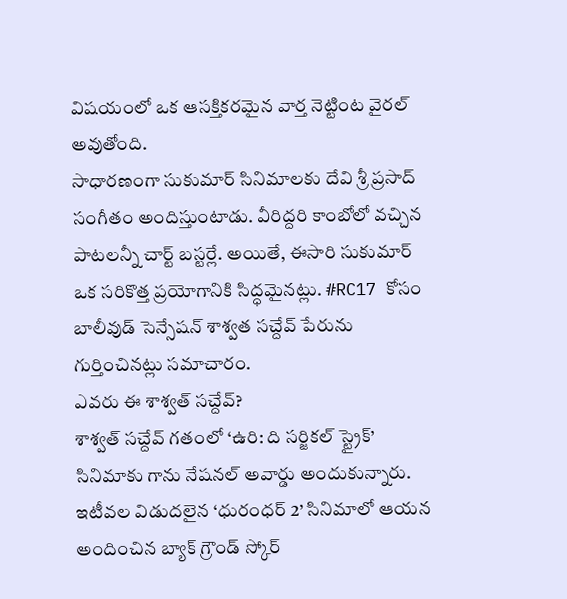విషయంలో ఒక ఆసక్తికరమైన వార్త నెట్టింట వైరల్ అవుతోంది.
సాధారణంగా సుకుమార్ సినిమాలకు దేవి శ్రీ ప్రసాద్ సంగీతం అందిస్తుంటాడు. వీరిద్దరి కాంబోలో వచ్చిన పాటలన్నీ చార్ట్ బస్టర్లే. అయితే, ఈసారి సుకుమార్ ఒక సరికొత్త ప్రయోగానికి సిద్ధమైనట్లు. #RC17 కోసం బాలీవుడ్ సెన్సేషన్ శాశ్వత సచ్దేవ్ పేరును గుర్తించినట్లు సమాచారం.
ఎవరు ఈ శాశ్వత్ సచ్దేవ్?
శాశ్వత్ సచ్దేవ్ గతంలో ‘ఉరి: ది సర్జికల్ స్ట్రైక్’ సినిమాకు గాను నేషనల్ అవార్డు అందుకున్నారు. ఇటీవల విడుదలైన ‘ధురంధర్ 2’ సినిమాలో ఆయన అందించిన బ్యాక్ గ్రౌండ్ స్కోర్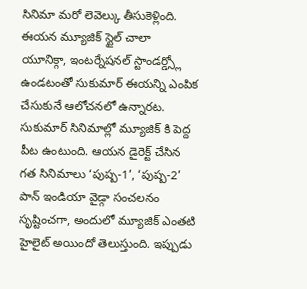సినిమా మరో లెవెల్కు తీసుకెళ్లింది. ఈయన మ్యూజిక్ స్టైల్ చాలా యూనిక్గా, ఇంటర్నేషనల్ స్టాండర్డ్స్లో ఉండటంతో సుకుమార్ ఈయన్ని ఎంపిక చేసుకునే ఆలోచనలో ఉన్నారట.
సుకుమార్ సినిమాల్లో మ్యూజిక్ కి పెద్ద పీట ఉంటుంది. ఆయన డైరెక్ట్ చేసిన గత సినిమాలు ‘పుష్ప-1’, ‘పుష్ప-2’ పాన్ ఇండియా వైడ్గా సంచలనం సృష్టించగా, అందులో మ్యూజిక్ ఎంతటి హైలైట్ అయిందో తెలుస్తుంది. ఇప్పుడు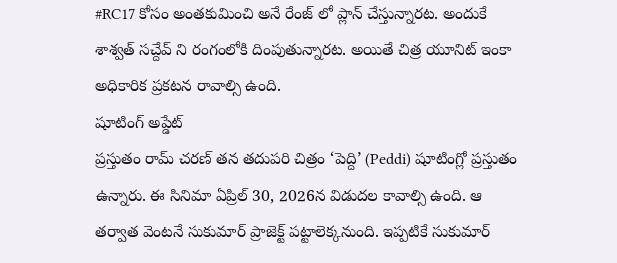#RC17 కోసం అంతకుమించి అనే రేంజ్ లో ప్లాన్ చేస్తున్నారట. అందుకే శాశ్వత్ సచ్దేవ్ ని రంగంలోకి దింపుతున్నారట. అయితే చిత్ర యూనిట్ ఇంకా అధికారిక ప్రకటన రావాల్సి ఉంది.
షూటింగ్ అప్డేట్
ప్రస్తుతం రామ్ చరణ్ తన తదుపరి చిత్రం ‘పెద్ది’ (Peddi) షూటింగ్లో ప్రస్తుతం ఉన్నారు. ఈ సినిమా ఏప్రిల్ 30, 2026న విడుదల కావాల్సి ఉంది. ఆ తర్వాత వెంటనే సుకుమార్ ప్రాజెక్ట్ పట్టాలెక్కనుంది. ఇప్పటికే సుకుమార్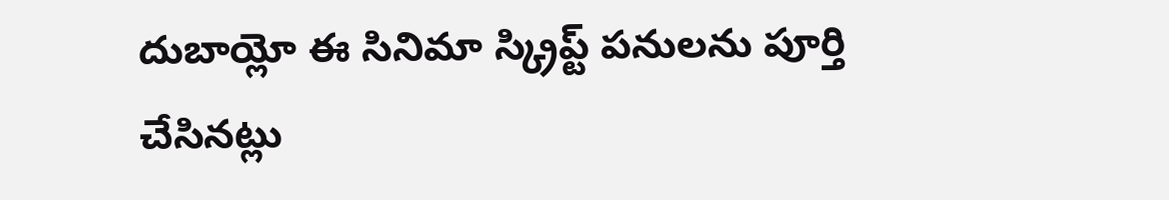దుబాయ్లో ఈ సినిమా స్క్రిప్ట్ పనులను పూర్తి చేసినట్లు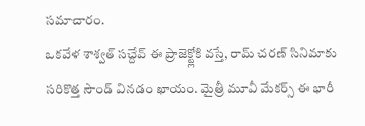సమాచారం.
ఒకవేళ శాశ్వత్ సచ్దేవ్ ఈ ప్రాజెక్ట్లోకి వస్తే, రామ్ చరణ్ సినిమాకు సరికొత్త సౌండ్ వినడం ఖాయం. మైత్రీ మూవీ మేకర్స్ ఈ భారీ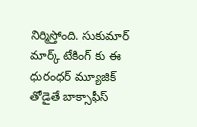నిర్మిస్తోంది. సుకుమార్ మార్క్ టేకింగ్ కు ఈ ధురంధర్ మ్యూజిక్ తోడైతే బాక్సాఫీస్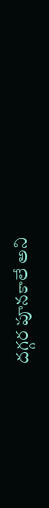దగ్గర పూనకాలే అని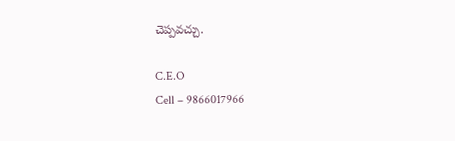చెప్పవచ్చు.

C.E.O
Cell – 9866017966